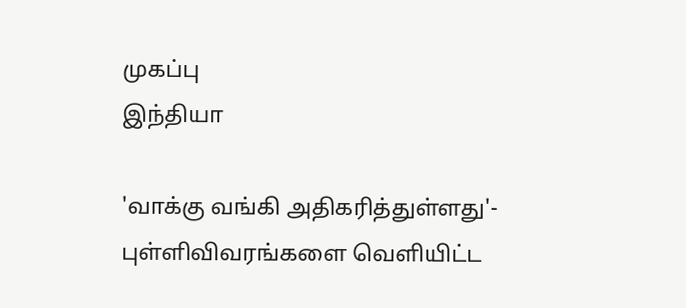முகப்பு
இந்தியா

'வாக்கு வங்கி அதிகரித்துள்ளது'- புள்ளிவிவரங்களை வெளியிட்ட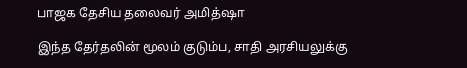பாஜக தேசிய தலைவர் அமித்ஷா

இந்த தேர்தலின் மூலம் குடும்ப, சாதி அரசியலுக்கு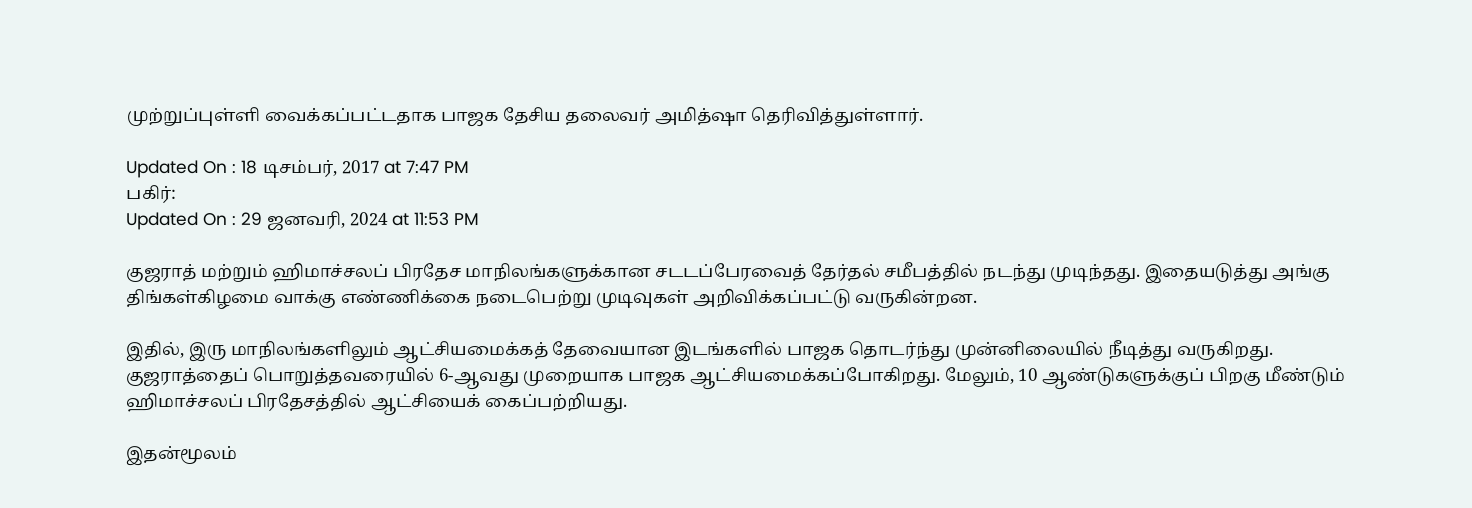முற்றுப்புள்ளி வைக்கப்பட்டதாக பாஜக தேசிய தலைவர் அமித்ஷா தெரிவித்துள்ளார்.

Updated On : 18 டிசம்பர், 2017 at 7:47 PM
பகிர்:
Updated On : 29 ஜனவரி, 2024 at 11:53 PM

குஜராத் மற்றும் ஹிமாச்சலப் பிரதேச மாநிலங்களுக்கான சடடப்பேரவைத் தேர்தல் சமீபத்தில் நடந்து முடிந்தது. இதையடுத்து அங்கு திங்கள்கிழமை வாக்கு எண்ணிக்கை நடைபெற்று முடிவுகள் அறிவிக்கப்பட்டு வருகின்றன.

இதில், இரு மாநிலங்களிலும் ஆட்சியமைக்கத் தேவையான இடங்களில் பாஜக தொடர்ந்து முன்னிலையில் நீடித்து வருகிறது. குஜராத்தைப் பொறுத்தவரையில் 6-ஆவது முறையாக பாஜக ஆட்சியமைக்கப்போகிறது. மேலும், 10 ஆண்டுகளுக்குப் பிறகு மீண்டும் ஹிமாச்சலப் பிரதேசத்தில் ஆட்சியைக் கைப்பற்றியது.

இதன்மூலம்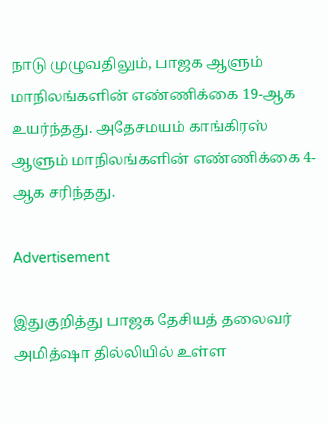நாடு முழுவதிலும், பாஜக ஆளும் மாநிலங்களின் எண்ணிக்கை 19-ஆக உயர்ந்தது. அதேசமயம் காங்கிரஸ் ஆளும் மாநிலங்களின் எண்ணிக்கை 4-ஆக சரிந்தது.

Advertisement

இதுகுறித்து பாஜக தேசியத் தலைவர் அமித்ஷா தில்லியில் உள்ள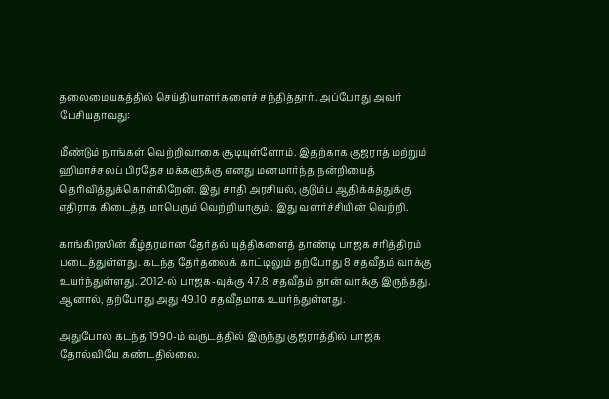தலைமையகத்தில் செய்தியாளர்களைச் சந்தித்தார். அப்போது அவர் பேசியதாவது:

மீண்டும் நாங்கள் வெற்றிவாகை சூடியுள்ளோம். இதற்காக குஜராத் மற்றும் ஹிமாச்சலப் பிரதேச மக்களுக்கு எனது மனமார்ந்த நன்றியைத் தெரிவித்துக்கொள்கிறேன். இது சாதி அரசியல், குடும்ப ஆதிக்கத்துக்கு எதிராக கிடைத்த மாபெரும் வெற்றியாகும். இது வளர்ச்சியின் வெற்றி.

காங்கிரஸின் கீழ்தரமான தேர்தல் யுத்திகளைத் தாண்டி பாஜக சரித்திரம் படைத்துள்ளது. கடந்த தேர்தலைக் காட்டிலும் தற்போது 8 சதவீதம் வாக்கு உயர்ந்துள்ளது. 2012-ல் பாஜக-வுக்கு 47.8 சதவீதம் தான் வாக்கு இருந்தது. ஆனால், தற்போது அது 49.10 சதவீதமாக உயர்ந்துள்ளது.

அதுபோல கடந்த 1990-ம் வருடத்தில் இருந்து குஜராத்தில் பாஜக தோல்வியே கண்டதில்லை.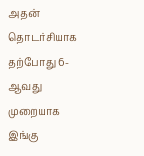அதன் தொடர்சியாக தற்போது 6-ஆவது முறையாக இங்கு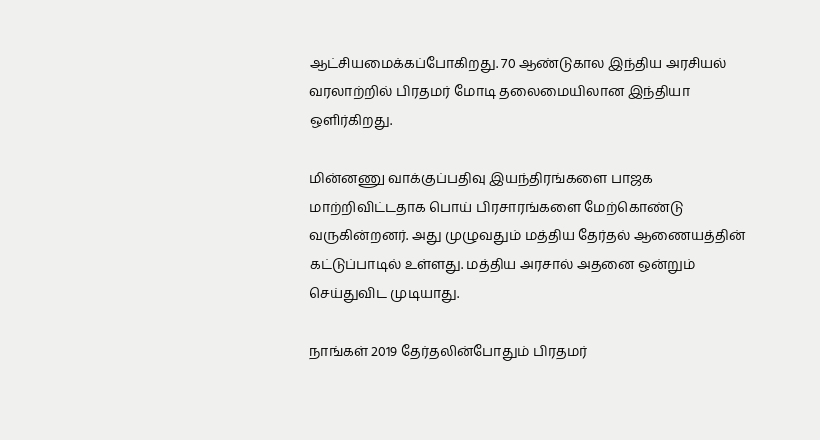ஆட்சியமைக்கப்போகிறது. 70 ஆண்டுகால இந்திய அரசியல் வரலாற்றில் பிரதமர் மோடி தலைமையிலான இந்தியா ஒளிர்கிறது.

மின்னணு வாக்குப்பதிவு இயந்திரங்களை பாஜக மாற்றிவிட்டதாக பொய் பிரசாரங்களை மேற்கொண்டு வருகின்றனர். அது முழுவதும் மத்திய தேர்தல் ஆணையத்தின் கட்டுப்பாடில் உள்ளது. மத்திய அரசால் அதனை ஒன்றும் செய்துவிட முடியாது.

நாங்கள் 2019 தேர்தலின்போதும் பிரதமர்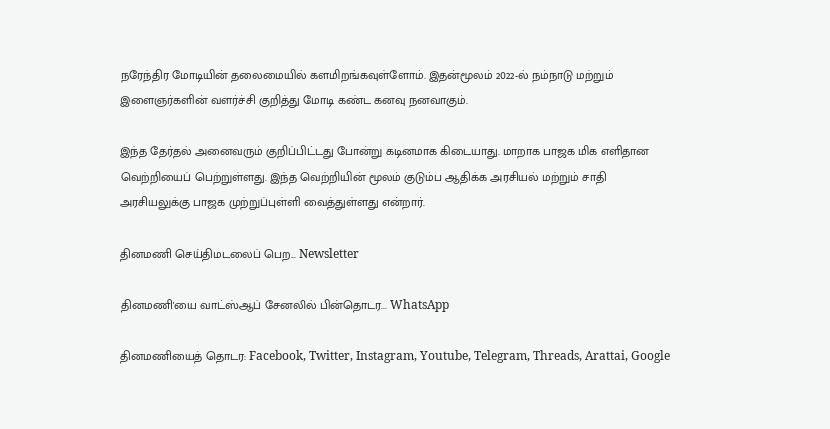நரேந்திர மோடியின் தலைமையில் களமிறங்கவுள்ளோம். இதன்மூலம் 2022-ல் நம்நாடு மற்றும் இளைஞர்களின் வளர்ச்சி குறித்து மோடி கண்ட கனவு நனவாகும்.

இந்த தேர்தல் அனைவரும் குறிப்பிட்டது போன்று கடினமாக கிடையாது. மாறாக பாஜக மிக எளிதான வெற்றியைப் பெற்றுள்ளது. இந்த வெற்றியின் மூலம் குடும்ப ஆதிக்க அரசியல் மற்றும் சாதி அரசியலுக்கு பாஜக முற்றுப்புள்ளி வைத்துள்ளது என்றார்.

தினமணி செய்திமடலைப் பெற... Newsletter

தினமணி'யை வாட்ஸ்ஆப் சேனலில் பின்தொடர... WhatsApp

தினமணியைத் தொடர: Facebook, Twitter, Instagram, Youtube, Telegram, Threads, Arattai, Google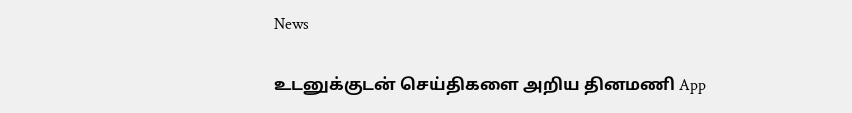News

உடனுக்குடன் செய்திகளை அறிய தினமணி App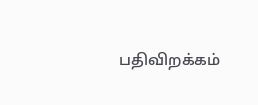பதிவிறக்கம்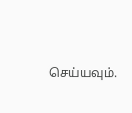செய்யவும்.